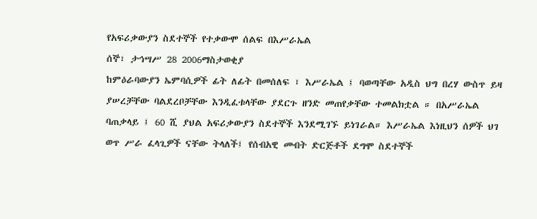የአፍሪቃውያን ስደተኞች የተቃውሞ ሰልፍ በእሥራኤል
ሰኞ፣ ታኅሣሥ 28 2006ማስታወቂያ
ከምዕራባውያን ኤምባሲዎች ፊት ለፊት በመሰለፍ ፣ እሥራኤል ፤ ባወጣቸው አዲስ ህግ በረሃ ውስጥ ይዛ ያሠረቻቸው ባልደረቦቻቸው እንዲፈቱላቸው ያደርጉ ዘንድ መጠየቃቸው ተመልክቷል ። በአሥራኤል ባጠቃላይ ፤ 60 ሺ ያህል አፍሪቃውያን ስደተኞች እንደሚገኙ ይነገራል። እሥራኤል እነዚህን ሰዎች ህገ ወጥ ሥራ ፈላጊዎች ናቸው ትላለች፤ የሰብአዊ መብት ድርጅቶች ደግሞ ስደተኞች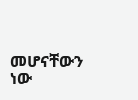መሆናቸውን ነው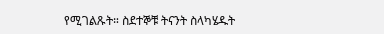የሚገልጹት። ስደተኞቹ ትናንት ስላካሄዱት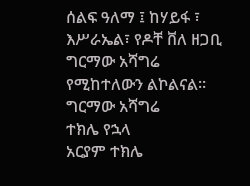ሰልፍ ዓለማ ፤ ከሃይፋ ፣ እሥራኤል፣ የዶቸ ቨለ ዘጋቢ ግርማው አሻግሬ የሚከተለውን ልኮልናል።
ግርማው አሻግሬ
ተክሌ የኋላ
አርያም ተክሌ